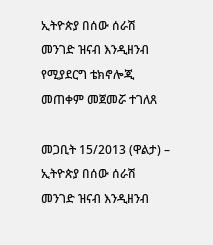ኢትዮጵያ በሰው ሰራሽ መንገድ ዝናብ እንዲዘንብ የሚያደርግ ቴክኖሎጂ መጠቀም መጀመሯ ተገለጸ

መጋቢት 15/2013 (ዋልታ) – ኢትዮጵያ በሰው ሰራሽ መንገድ ዝናብ እንዲዘንብ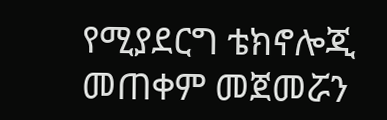የሚያደርግ ቴክኖሎጂ መጠቀም መጀመሯን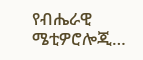የብሔራዊ ሜቲዎሮሎጂ…